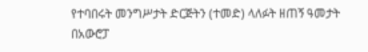የተባበሩት መንግሥታት ድርጅትን (ተመድ) ላለፉት ዘጠኝ ዓመታት በአውሮፓ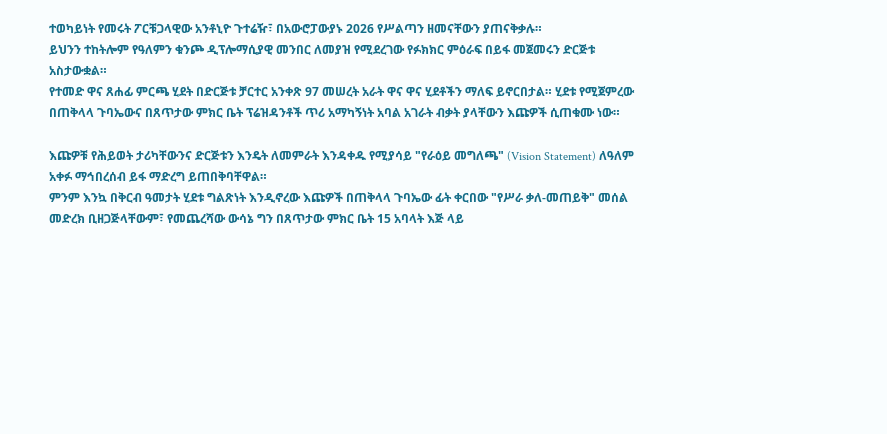ተወካይነት የመሩት ፖርቹጋላዊው አንቶኒዮ ጉተሬዥ፣ በአውሮፓውያኑ 2026 የሥልጣን ዘመናቸውን ያጠናቅቃሉ።
ይህንን ተከትሎም የዓለምን ቁንጮ ዲፕሎማሲያዊ መንበር ለመያዝ የሚደረገው የፉክክር ምዕራፍ በይፋ መጀመሩን ድርጅቱ አስታውቋል።
የተመድ ዋና ጸሐፊ ምርጫ ሂደት በድርጅቱ ቻርተር አንቀጽ 97 መሠረት አራት ዋና ዋና ሂደቶችን ማለፍ ይኖርበታል። ሂደቱ የሚጀምረው በጠቅላላ ጉባኤውና በጸጥታው ምክር ቤት ፕሬዝዳንቶች ጥሪ አማካኝነት አባል አገራት ብቃት ያላቸውን እጩዎች ሲጠቁሙ ነው።

እጩዎቹ የሕይወት ታሪካቸውንና ድርጅቱን እንዴት ለመምራት እንዳቀዱ የሚያሳይ "የራዕይ መግለጫ" (Vision Statement) ለዓለም አቀፉ ማኅበረሰብ ይፋ ማድረግ ይጠበቅባቸዋል።
ምንም እንኳ በቅርብ ዓመታት ሂደቱ ግልጽነት እንዲኖረው እጩዎች በጠቅላላ ጉባኤው ፊት ቀርበው "የሥራ ቃለ-መጠይቅ" መሰል መድረክ ቢዘጋጅላቸውም፣ የመጨረሻው ውሳኔ ግን በጸጥታው ምክር ቤት 15 አባላት እጅ ላይ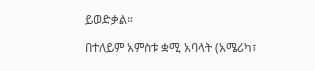ይወድቃል።

በተለይም አምስቱ ቋሚ አባላት (አሜሪካ፣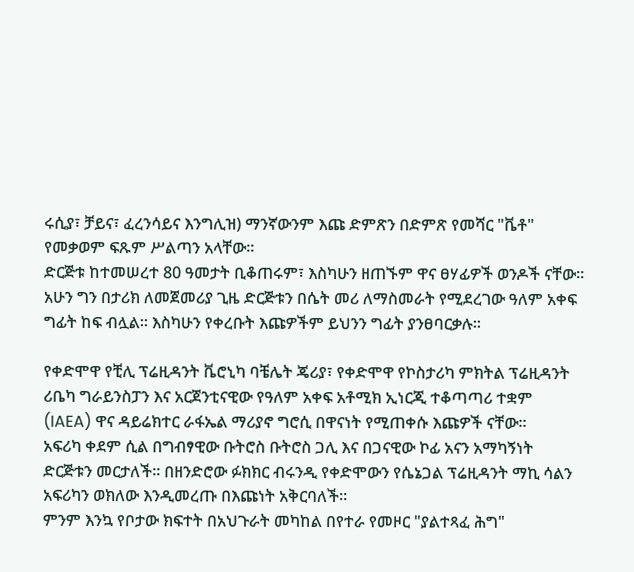ሩሲያ፣ ቻይና፣ ፈረንሳይና እንግሊዝ) ማንኛውንም እጩ ድምጽን በድምጽ የመሻር "ቬቶ" የመቃወም ፍጹም ሥልጣን አላቸው።
ድርጅቱ ከተመሠረተ 80 ዓመታት ቢቆጠሩም፣ እስካሁን ዘጠኙም ዋና ፀሃፊዎች ወንዶች ናቸው። አሁን ግን በታሪክ ለመጀመሪያ ጊዜ ድርጅቱን በሴት መሪ ለማስመራት የሚደረገው ዓለም አቀፍ ግፊት ከፍ ብሏል። እስካሁን የቀረቡት እጩዎችም ይህንን ግፊት ያንፀባርቃሉ።

የቀድሞዋ የቺሊ ፕሬዚዳንት ቬሮኒካ ባቼሌት ጄሪያ፣ የቀድሞዋ የኮስታሪካ ምክትል ፕሬዚዳንት ሪቤካ ግራይንስፓን እና አርጀንቲናዊው የዓለም አቀፍ አቶሚክ ኢነርጂ ተቆጣጣሪ ተቋም (IAEA) ዋና ዳይሬክተር ራፋኤል ማሪያኖ ግሮሲ በዋናነት የሚጠቀሱ እጩዎች ናቸው።
አፍሪካ ቀደም ሲል በግብፃዊው ቡትሮስ ቡትሮስ ጋሊ እና በጋናዊው ኮፊ አናን አማካኝነት ድርጅቱን መርታለች። በዘንድሮው ፉክክር ብሩንዲ የቀድሞውን የሴኔጋል ፕሬዚዳንት ማኪ ሳልን አፍሪካን ወክለው እንዲመረጡ በእጩነት አቅርባለች።
ምንም እንኳ የቦታው ክፍተት በአህጉራት መካከል በየተራ የመዞር "ያልተጻፈ ሕግ"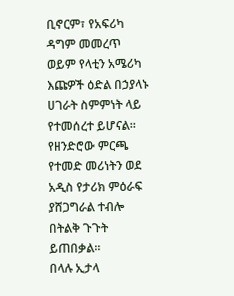ቢኖርም፣ የአፍሪካ ዳግም መመረጥ ወይም የላቲን አሜሪካ እጩዎች ዕድል በኃያላኑ ሀገራት ስምምነት ላይ የተመሰረተ ይሆናል።
የዘንድሮው ምርጫ የተመድ መሪነትን ወደ አዲስ የታሪክ ምዕራፍ ያሸጋግራል ተብሎ በትልቅ ጉጉት ይጠበቃል።
በላሉ ኢታላ